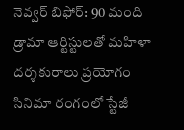నెవ్వర్ బిఫోర్: 90 మంది డ్రామా ఆర్టిస్టులతో మహిళా దర్శకురాలు ప్రయోగం
సినిమా రంగంలో స్టేజీ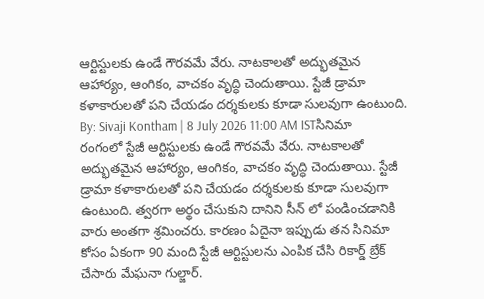ఆర్టిస్టులకు ఉండే గౌరవమే వేరు. నాటకాలతో అద్భుతమైన ఆహార్యం, ఆంగికం, వాచకం వృద్ధి చెందుతాయి. స్టేజీ డ్రామా కళాకారులతో పని చేయడం దర్శకులకు కూడా సులవుగా ఉంటుంది.
By: Sivaji Kontham | 8 July 2026 11:00 AM ISTసినిమా రంగంలో స్టేజీ ఆర్టిస్టులకు ఉండే గౌరవమే వేరు. నాటకాలతో అద్భుతమైన ఆహార్యం, ఆంగికం, వాచకం వృద్ధి చెందుతాయి. స్టేజీ డ్రామా కళాకారులతో పని చేయడం దర్శకులకు కూడా సులవుగా ఉంటుంది. త్వరగా అర్థం చేసుకుని దానిని సీన్ లో పండించడానికి వారు అంతగా శ్రమించరు. కారణం ఏదైనా ఇప్పుడు తన సినిమా కోసం ఏకంగా 90 మంది స్టేజీ ఆర్టిస్టులను ఎంపిక చేసి రికార్డ్ బ్రేక్ చేసారు మేఘనా గుల్జార్.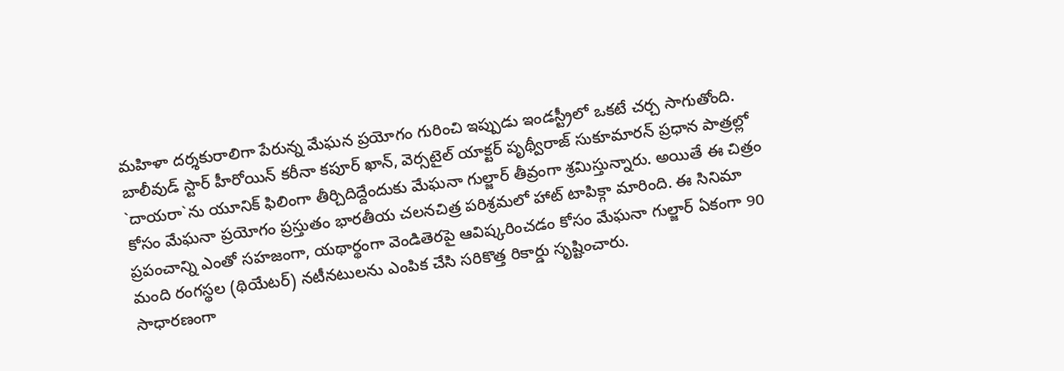మహిళా దర్శకురాలిగా పేరున్న మేఘన ప్రయోగం గురించి ఇప్పుడు ఇండస్ట్రీలో ఒకటే చర్చ సాగుతోంది.
బాలీవుడ్ స్టార్ హీరోయిన్ కరీనా కపూర్ ఖాన్, వెర్సటైల్ యాక్టర్ పృథ్వీరాజ్ సుకూమారన్ ప్రధాన పాత్రల్లో `దాయరా`ను యూనిక్ ఫిలింగా తీర్చిదిద్దేందుకు మేఘనా గుల్జార్ తీవ్రంగా శ్రమిస్తున్నారు. అయితే ఈ చిత్రం కోసం మేఘనా ప్రయోగం ప్రస్తుతం భారతీయ చలనచిత్ర పరిశ్రమలో హాట్ టాపిక్గా మారింది. ఈ సినిమా ప్రపంచాన్ని ఎంతో సహజంగా, యథార్థంగా వెండితెరపై ఆవిష్కరించడం కోసం మేఘనా గుల్జార్ ఏకంగా 90 మంది రంగస్థల (థియేటర్) నటీనటులను ఎంపిక చేసి సరికొత్త రికార్డు సృష్టించారు.
సాధారణంగా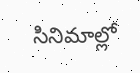సినిమాల్లో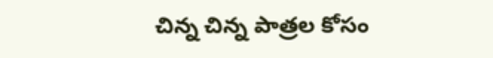చిన్న చిన్న పాత్రల కోసం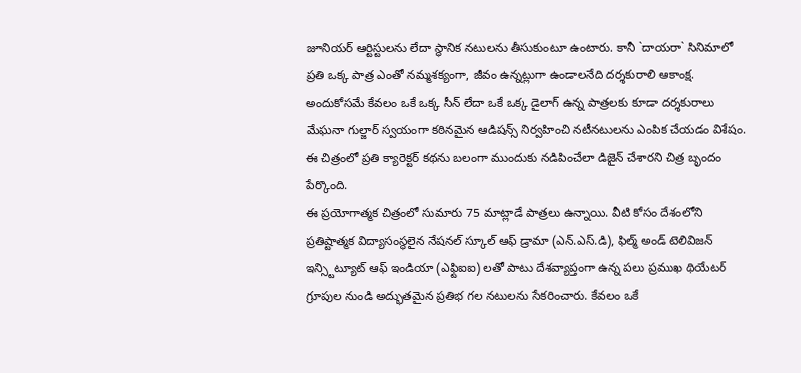జూనియర్ ఆర్టిస్టులను లేదా స్థానిక నటులను తీసుకుంటూ ఉంటారు. కానీ `దాయరా` సినిమాలో ప్రతి ఒక్క పాత్ర ఎంతో నమ్మశక్యంగా, జీవం ఉన్నట్లుగా ఉండాలనేది దర్శకురాలి ఆకాంక్ష. అందుకోసమే కేవలం ఒకే ఒక్క సీన్ లేదా ఒకే ఒక్క డైలాగ్ ఉన్న పాత్రలకు కూడా దర్శకురాలు మేఘనా గుల్జార్ స్వయంగా కఠినమైన ఆడిషన్స్ నిర్వహించి నటీనటులను ఎంపిక చేయడం విశేషం. ఈ చిత్రంలో ప్రతి క్యారెక్టర్ కథను బలంగా ముందుకు నడిపించేలా డిజైన్ చేశారని చిత్ర బృందం పేర్కొంది.
ఈ ప్రయోగాత్మక చిత్రంలో సుమారు 75 మాట్లాడే పాత్రలు ఉన్నాయి. వీటి కోసం దేశంలోని ప్రతిష్టాత్మక విద్యాసంస్థలైన నేషనల్ స్కూల్ ఆఫ్ డ్రామా (ఎన్.ఎస్.డి), ఫిల్మ్ అండ్ టెలివిజన్ ఇన్స్టిట్యూట్ ఆఫ్ ఇండియా (ఎఫ్టిఐఐ) లతో పాటు దేశవ్యాప్తంగా ఉన్న పలు ప్రముఖ థియేటర్ గ్రూపుల నుండి అద్భుతమైన ప్రతిభ గల నటులను సేకరించారు. కేవలం ఒకే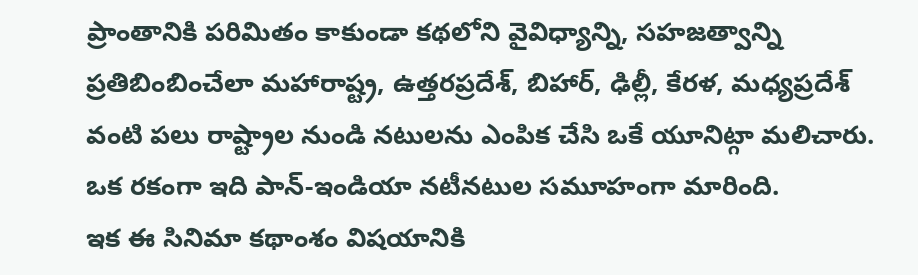ప్రాంతానికి పరిమితం కాకుండా కథలోని వైవిధ్యాన్ని, సహజత్వాన్ని ప్రతిబింబించేలా మహారాష్ట్ర, ఉత్తరప్రదేశ్, బిహార్, ఢిల్లీ, కేరళ, మధ్యప్రదేశ్ వంటి పలు రాష్ట్రాల నుండి నటులను ఎంపిక చేసి ఒకే యూనిట్గా మలిచారు. ఒక రకంగా ఇది పాన్-ఇండియా నటీనటుల సమూహంగా మారింది.
ఇక ఈ సినిమా కథాంశం విషయానికి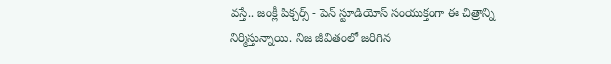వస్తే.. జంక్లీ పిక్చర్స్ - పెన్ స్టూడియోస్ సంయుక్తంగా ఈ చిత్రాన్ని నిర్మిస్తున్నాయి. నిజ జీవితంలో జరిగిన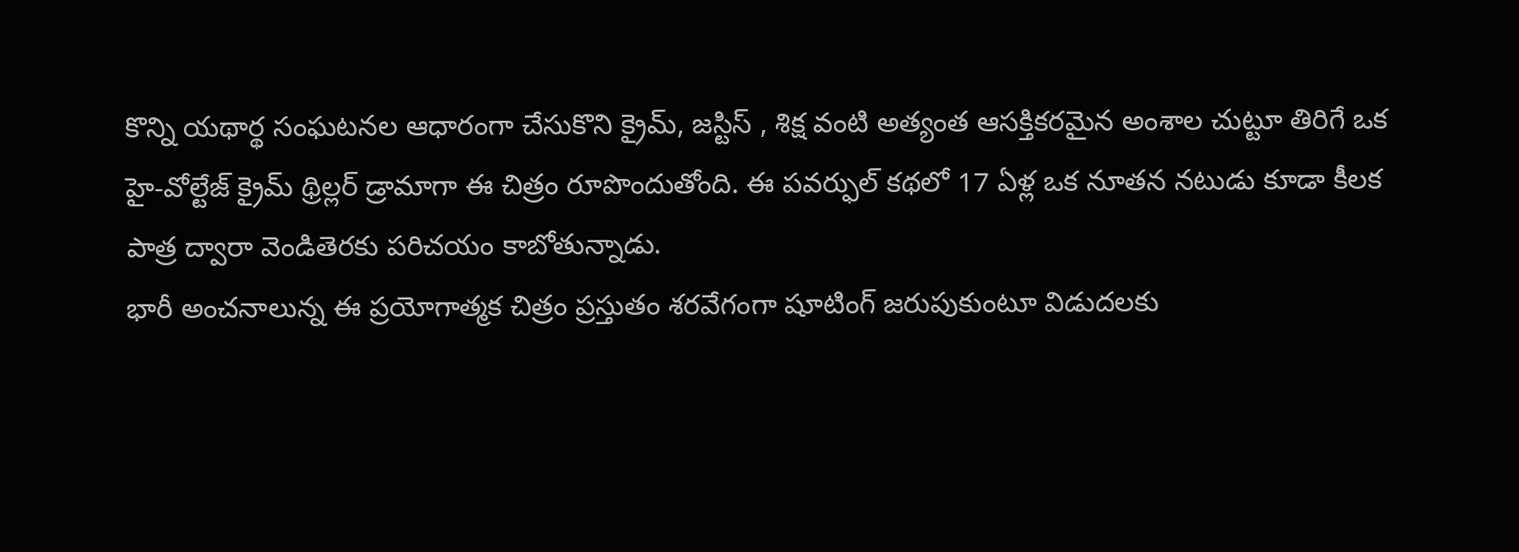కొన్ని యథార్థ సంఘటనల ఆధారంగా చేసుకొని క్రైమ్, జస్టిస్ , శిక్ష వంటి అత్యంత ఆసక్తికరమైన అంశాల చుట్టూ తిరిగే ఒక హై-వోల్టేజ్ క్రైమ్ థ్రిల్లర్ డ్రామాగా ఈ చిత్రం రూపొందుతోంది. ఈ పవర్ఫుల్ కథలో 17 ఏళ్ల ఒక నూతన నటుడు కూడా కీలక పాత్ర ద్వారా వెండితెరకు పరిచయం కాబోతున్నాడు.
భారీ అంచనాలున్న ఈ ప్రయోగాత్మక చిత్రం ప్రస్తుతం శరవేగంగా షూటింగ్ జరుపుకుంటూ విడుదలకు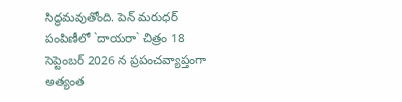సిద్ధమవుతోంది. పెన్ మరుధర్ పంపిణీలో `దాయరా` చిత్రం 18 సెప్టెంబర్ 2026 న ప్రపంచవ్యాప్తంగా అత్యంత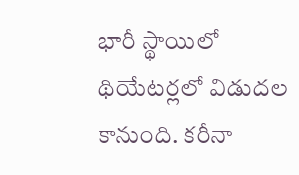భారీ స్థాయిలో థియేటర్లలో విడుదల కానుంది. కరీనా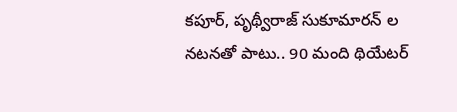కపూర్, పృథ్వీరాజ్ సుకూమారన్ ల నటనతో పాటు.. 90 మంది థియేటర్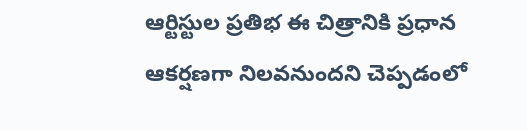ఆర్టిస్టుల ప్రతిభ ఈ చిత్రానికి ప్రధాన ఆకర్షణగా నిలవనుందని చెప్పడంలో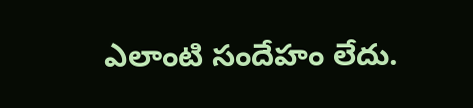ఎలాంటి సందేహం లేదు.